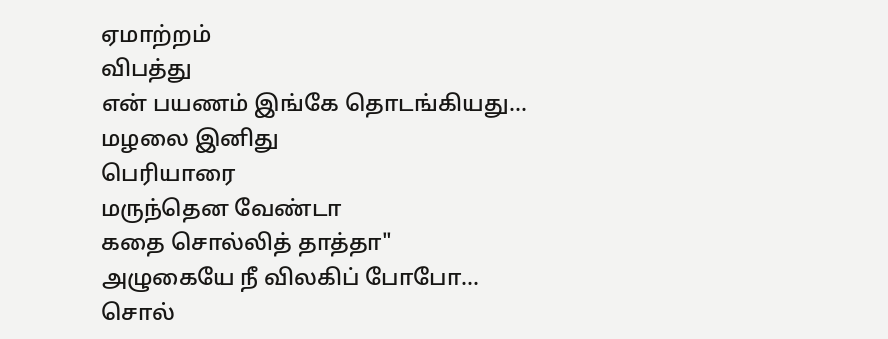ஏமாற்றம்
விபத்து
என் பயணம் இங்கே தொடங்கியது...
மழலை இனிது
பெரியாரை
மருந்தென வேண்டா
கதை சொல்லித் தாத்தா"
அழுகையே நீ விலகிப் போபோ...
சொல்